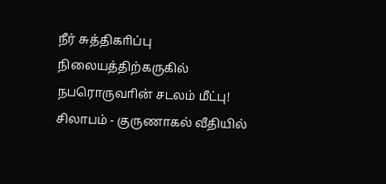நீர் சுத்திகாிப்பு நிலையத்திற்கருகில் நபரொருவாின் சடலம் மீட்பு!
சிலாபம் - குருணாகல் வீதியில்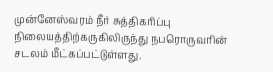முன்னேஸ்வரம் நீர் சுத்திகாிப்பு நிலையத்திற்கருகிலிருந்து நபரொருவாின் சடலம் மீட்கப்பட்டுள்ளது.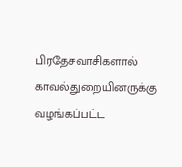பிரதேசவாசிகளால் காவல்துறையினருக்கு வழங்கப்பட்ட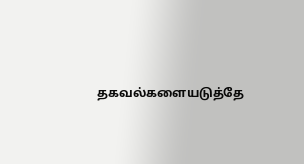தகவல்களையடுத்தே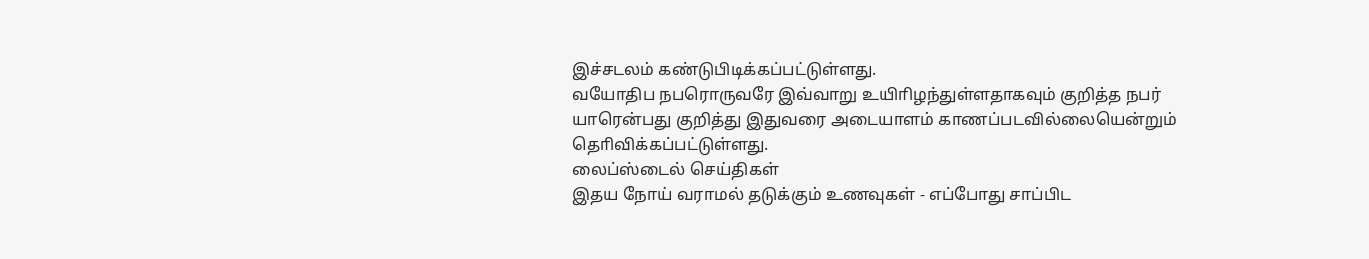இச்சடலம் கண்டுபிடிக்கப்பட்டுள்ளது.
வயோதிப நபரொருவரே இவ்வாறு உயிாிழந்துள்ளதாகவும் குறித்த நபர் யாரென்பது குறித்து இதுவரை அடையாளம் காணப்படவில்லையென்றும் தொிவிக்கப்பட்டுள்ளது.
லைப்ஸ்டைல் செய்திகள்
இதய நோய் வராமல் தடுக்கும் உணவுகள் - எப்போது சாப்பிட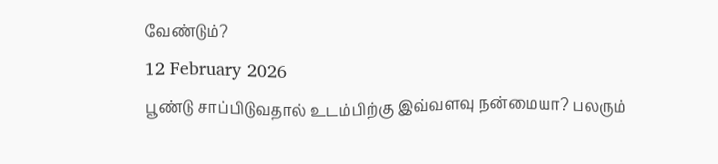வேண்டும்?
12 February 2026
பூண்டு சாப்பிடுவதால் உடம்பிற்கு இவ்வளவு நன்மையா? பலரும்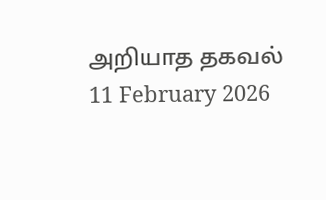அறியாத தகவல்
11 February 2026